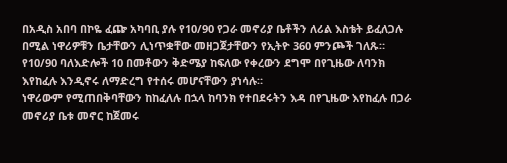በአዲስ አበባ በኮዬ ፈጬ አካባቢ ያሉ የ10/90 የጋራ መኖሪያ ቤቶችን ለሪል እስቴት ይፈለጋሉ በሚል ነዋሪዎቹን ቤታቸውን ሊነጥቋቸው መዘጋጀታቸውን የኢትዮ 360 ምንጮች ገለጹ።
የ10/90 ባለእድሎች 10 በመቶውን ቅድሜያ ከፍለው የቀረውን ደግሞ በየጊዜው ለባንክ እየከፈሉ እንዲኖሩ ለማድረግ የተሰሩ መሆናቸውን ያነሳሉ።
ነዋሪውም የሚጠበቅባቸውን ከከፈለሉ በኋላ ከባንክ የተበደሩትን እዳ በየጊዜው እየከፈሉ በጋራ መኖሪያ ቤቱ መኖር ከጀመሩ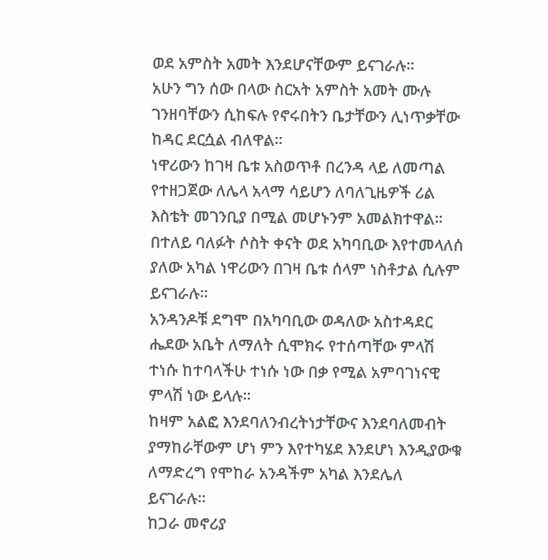ወደ አምስት አመት እንደሆናቸውም ይናገራሉ።
አሁን ግን ሰው በላው ስርአት አምስት አመት ሙሉ ገንዘባቸውን ሲከፍሉ የኖሩበትን ቤታቸውን ሊነጥቃቸው ከዳር ደርሷል ብለዋል።
ነዋሪውን ከገዛ ቤቱ አስወጥቶ በረንዳ ላይ ለመጣል የተዘጋጀው ለሌላ አላማ ሳይሆን ለባለጊዜዎች ሪል እስቴት መገንቢያ በሚል መሆኑንም አመልክተዋል።
በተለይ ባለፉት ሶስት ቀናት ወደ አካባቢው እየተመላለሰ ያለው አካል ነዋሪውን በገዛ ቤቱ ሰላም ነስቶታል ሲሉም ይናገራሉ።
አንዳንዶቹ ደግሞ በአካባቢው ወዳለው አስተዳደር ሔደው አቤት ለማለት ሲሞክሩ የተሰጣቸው ምላሽ ተነሱ ከተባላችሁ ተነሱ ነው በቃ የሚል አምባገነናዊ ምላሽ ነው ይላሉ።
ከዛም አልፎ እንደባለንብረትነታቸውና እንደባለመብት ያማከራቸውም ሆነ ምን እየተካሄደ እንደሆነ እንዲያውቁ ለማድረግ የሞከራ አንዳችም አካል እንደሌለ ይናገራሉ።
ከጋራ መኖሪያ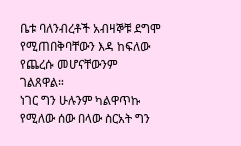ቤቱ ባለንብረቶች አብዛኞቹ ደግሞ የሚጠበቅባቸውን እዳ ከፍለው የጨረሱ መሆናቸውንም ገልጸዋል።
ነገር ግን ሁሉንም ካልዋጥኩ የሚለው ሰው በላው ስርአት ግን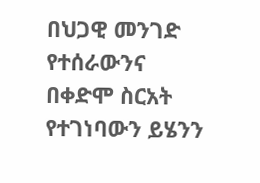በህጋዊ መንገድ የተሰራውንና በቀድሞ ስርአት የተገነባውን ይሄንን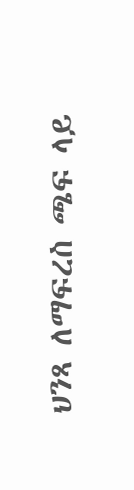ህንጻ ለማፍረስ ጫፍ ላይ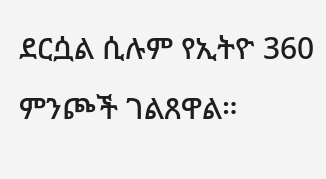ደርሷል ሲሉም የኢትዮ 360 ምንጮች ገልጸዋል።